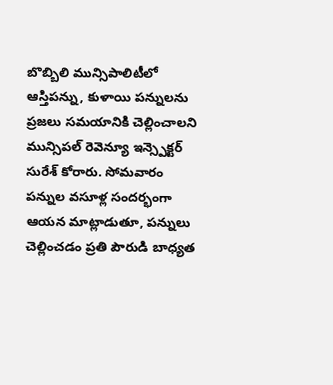బొబ్బిలి మున్సిపాలిటీలో ఆస్తిపన్ను, కుళాయి పన్నులను ప్రజలు సమయానికి చెల్లించాలని మున్సిపల్ రెవెన్యూ ఇన్స్పెక్టర్ సురేశ్ కోరారు. సోమవారం పన్నుల వసూళ్ల సందర్భంగా ఆయన మాట్లాడుతూ, పన్నులు చెల్లించడం ప్రతి పౌరుడి బాధ్యత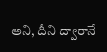అని, దీని ద్వారానే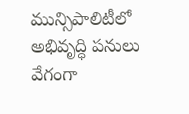మున్సిపాలిటీలో అభివృద్ధి పనులు వేగంగా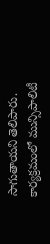సాగుతాయని తెలిపారు. కార్యక్రమంలో మున్సిపాలిటీ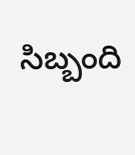సిబ్బంది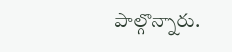పాల్గొన్నారు.